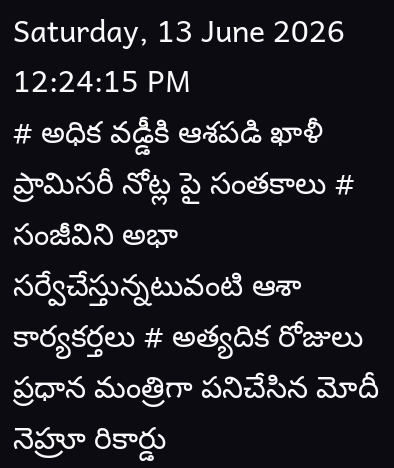Saturday, 13 June 2026 12:24:15 PM
# అధిక వడ్డీకి ఆశపడి ఖాళీ ప్రామిసరీ నోట్ల పై సంతకాలు # సంజీవిని అభా సర్వేచేస్తున్నటువంటి ఆశా కార్యకర్తలు # అత్యదిక రోజులు ప్రధాన మంత్రిగా పనిచేసిన మోదీ నెహ్రూ రికార్డు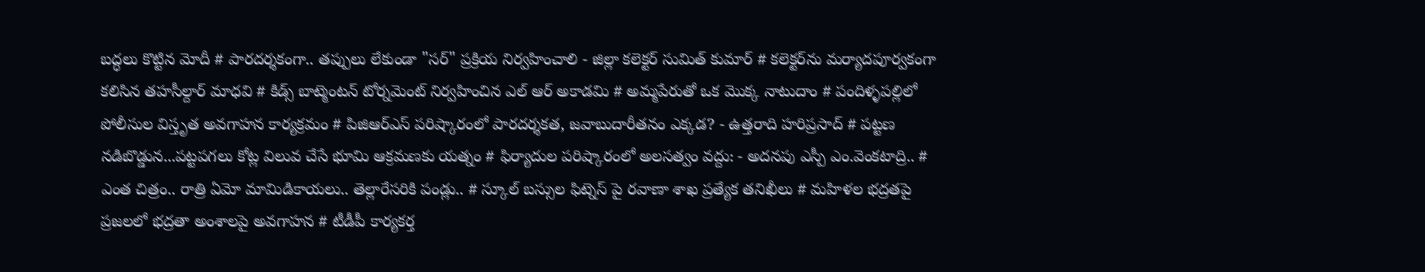బద్ధలు కొట్టిన మోదీ # పారదర్శకంగా.. తప్పులు లేకుండా "సర్" ప్రక్రియ నిర్వహించాలి - జిల్లా కలెక్టర్ సుమిత్ కుమార్ # కలెక్టర్‌ను మర్యాదపూర్వకంగా కలిసిన తహసీల్దార్ మాధవి # కిడ్స్ బాట్మెంటన్ టోర్నమెంట్ నిర్వహించిన ఎల్ ఆర్ అకాడమి # అమ్మపేరుతో ఒక మొక్క నాటుదాం # పందిళ్ళపల్లిలో పోలీసుల విస్తృత అవగాహన కార్యక్రమం # పిజిఆర్ఎస్ పరిష్కారంలో పారదర్శకత, జవాబుదారీతనం ఎక్కడ? - ఉత్తరాది హరిప్రసాద్ # పట్టణ నడిబొడ్డున...పట్టపగలు కోట్ల విలువ చేసే భూమి ఆక్రమణకు యత్నం # ఫిర్యాదుల పరిష్కారంలో అలసత్వం వద్దు: - అదనపు ఎస్పీ ఎం.వెంకటాద్రి.. # ఎంత చిత్రం.. రాత్రి ఏమో మామిడికాయలు.. తెల్లారేసరికి పండ్లు.. # స్కూల్ బస్సుల ఫిట్నెస్ పై రవాణా శాఖ ప్రత్యేక తనిఖీలు # మహిళల భద్రతపై ప్రజలలో భద్రతా అంశాలపై అవగాహన # టీడీపీ కార్యకర్త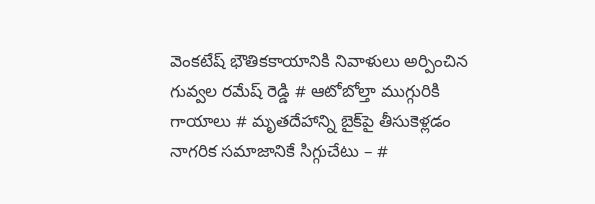వెంకటేష్ భౌతికకాయానికి నివాళులు అర్పించిన గువ్వల రమేష్ రెడ్డి # ఆటోబోల్తా ముగ్గురికి గాయాలు # మృతదేహాన్ని బైక్‌పై తీసుకెళ్లడం నాగరిక సమాజానికే సిగ్గుచేటు – #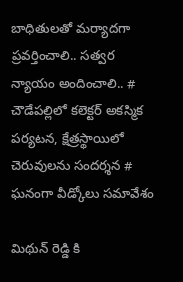బాధితులతో మర్యాదగా ప్రవర్తించాలి.. సత్వర న్యాయం అందించాలి.. # చౌడేపల్లిలో కలెక్టర్ అకస్మిక పర్యటన, క్షేత్రస్థాయిలో చెరువులను సందర్శన # ఘనంగా వీడ్కోలు సమావేశం

మిథున్ రెడ్డి కి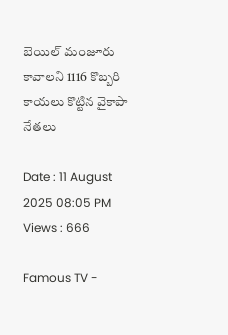బెయిల్ మంజూరు కావాలని 1116 కొబ్బరి కాయలు కొట్టిన వైకాపా నేతలు

Date : 11 August 2025 08:05 PM Views : 666

Famous TV -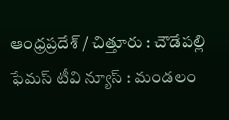ఆంధ్రప్రదేశ్ / చిత్తూరు : చౌడేపల్లి ఫేమస్ టీవి న్యూస్ : మండలం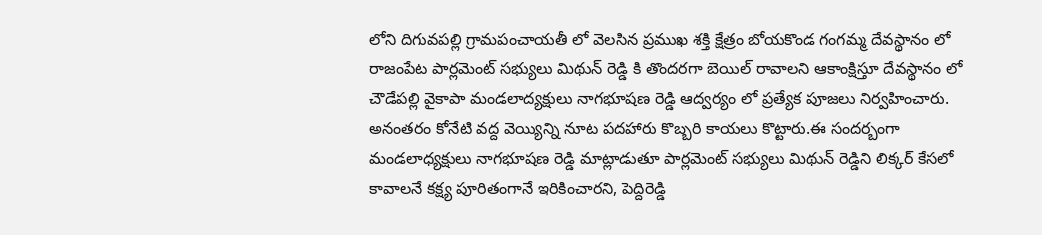లోని దిగువపల్లి గ్రామపంచాయతీ లో వెలసిన ప్రముఖ శక్తి క్షేత్రం బోయకొండ గంగమ్మ దేవస్థానం లో రాజంపేట పార్లమెంట్ సభ్యులు మిథున్ రెడ్డి కి తొందరగా బెయిల్ రావాలని ఆకాంక్షిస్తూ దేవస్థానం లో చౌడేపల్లి వైకాపా మండలాద్యక్షులు నాగభూషణ రెడ్డి ఆద్వర్యం లో ప్రత్యేక పూజలు నిర్వహించారు. అనంతరం కోనేటి వద్ద వెయ్యిన్ని నూట పదహారు కొబ్బరి కాయలు కొట్టారు.ఈ సందర్బంగా మండలాధ్యక్షులు నాగభూషణ రెడ్డి మాట్లాడుతూ పార్లమెంట్ సభ్యులు మిథున్ రెడ్డిని లిక్కర్ కేసలో కావాలనే కక్ష్య పూరితంగానే ఇరికించారని, పెద్దిరెడ్డి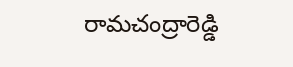రామచంద్రారెడ్డి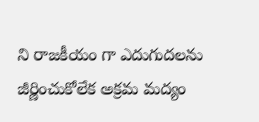ని రాజకీయం గా ఎదుగుదలను జీర్ణించుకోలేక అక్రమ మద్యం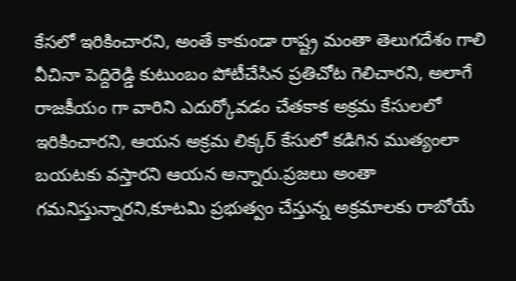కేసలో ఇరికించారని, అంతే కాకుండా రాష్ట్ర మంతా తెలుగదేశం గాలి వీచినా పెద్దిరెడ్డి కుటుంబం పోటీచేసిన ప్రతిచోట గెలిచారని, అలాగే రాజకీయం గా వారిని ఎదుర్కోవడం చేతకాక అక్రమ కేసులలో ఇరికించారని, ఆయన అక్రమ లిక్కర్ కేసులో కడిగిన ముత్యంలా బయటకు వస్తారని ఆయన అన్నారు.ప్రజలు అంతా గమనిస్తున్నారని,కూటమి ప్రభుత్వం చేస్తున్న అక్రమాలకు రాబోయే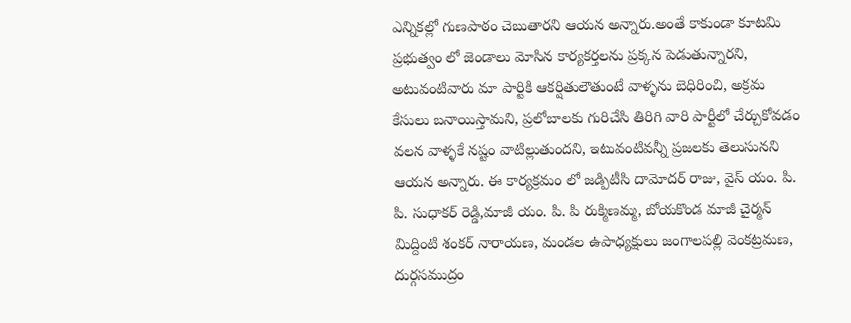ఎన్నికల్లో గుణపాఠం చెబుతారని ఆయన అన్నారు.అంతే కాకుండా కూటమి ప్రభుత్వం లో జెండాలు మోసిన కార్యకర్తలను ప్రక్కన పెడుతున్నారని, అటువంటివారు మా పార్టికి ఆకర్షితులౌతుంటే వాళ్ళను బెధిరించి, అక్రమ కేసులు బనాయిస్తామని, ప్రలోబాలకు గురిచేసి తిరిగి వారి పార్టీలో చేర్చుకోవడం వలన వాళ్ళకే నష్టం వాటిల్లుతుందని, ఇటువంటివన్నీ ప్రజలకు తెలుసునని ఆయన అన్నారు. ఈ కార్యక్రమం లో జడ్పిటీసి దామోదర్ రాజు, వైస్ యం. పి. పి. సుధాకర్ రెడ్డి,మాజీ యం. పి. పి రుక్మిణమ్మ, బోయకొండ మాజీ చైర్మన్ మిద్దింటి శంకర్ నారాయణ, మండల ఉపాధ్యక్షులు జంగాలపల్లి వెంకట్రమణ, దుర్గసముద్రం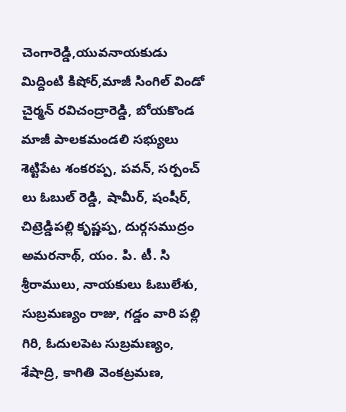చెంగారెడ్డి,యువనాయకుడు మిద్దింటి కిషోర్,మాజీ సింగిల్ విండో చైర్మన్ రవిచంద్రారెడ్డి, బోయకొండ మాజీ పాలకమండలి సభ్యులు శెట్టిపేట శంకరప్ప, పవన్, సర్పంచ్ లు ఓబుల్ రెడ్డి, షామీర్, షంషీర్, చిట్రెడ్డిపల్లి కృష్ణప్ప, దుర్గసముద్రం అమరనాథ్, యం. పి. టీ. సి శ్రీరాములు, నాయకులు ఓబులేశు, సుబ్రమణ్యం రాజు, గడ్డం వారి పల్లి గిరి, ఓదులపెట సుబ్రమణ్యం, శేషాద్రి, కాగితి వెంకట్రమణ,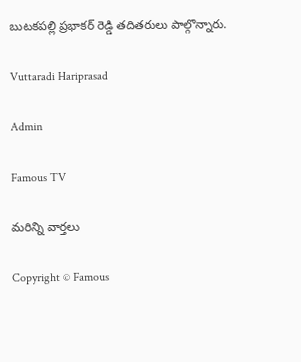బుటకపల్లి ప్రభాకర్ రెడ్డి తదితరులు పాల్గొన్నారు.

Vuttaradi Hariprasad

Admin

Famous TV

మరిన్ని వార్తలు

Copyright © Famous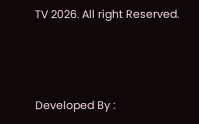TV 2026. All right Reserved.



Developed By :